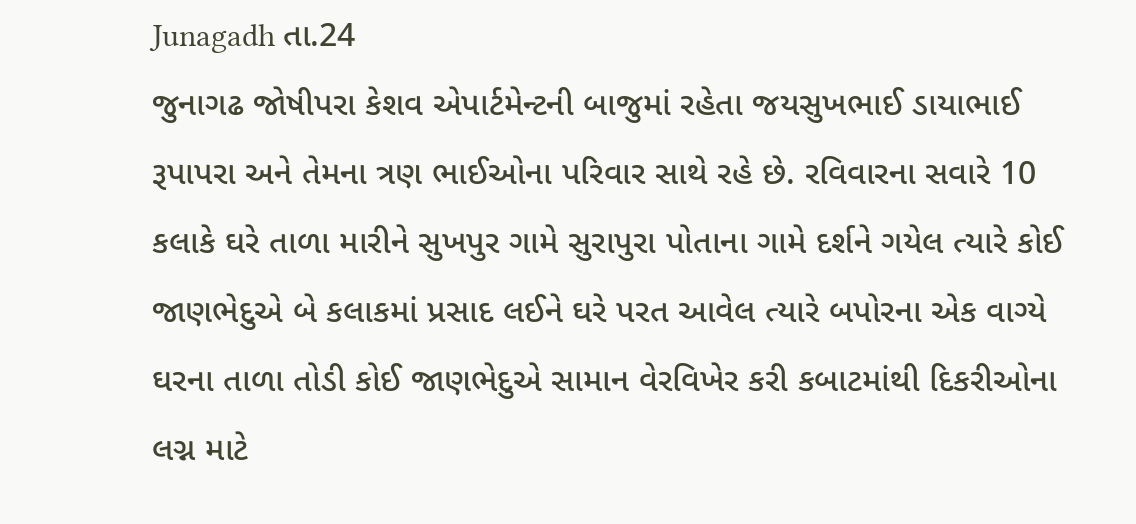Junagadh તા.24
જુનાગઢ જોષીપરા કેશવ એપાર્ટમેન્ટની બાજુમાં રહેતા જયસુખભાઈ ડાયાભાઈ રૂપાપરા અને તેમના ત્રણ ભાઈઓના પરિવાર સાથે રહે છે. રવિવારના સવારે 10 કલાકે ઘરે તાળા મારીને સુખપુર ગામે સુરાપુરા પોતાના ગામે દર્શને ગયેલ ત્યારે કોઈ જાણભેદુએ બે કલાકમાં પ્રસાદ લઈને ઘરે પરત આવેલ ત્યારે બપોરના એક વાગ્યે ઘરના તાળા તોડી કોઈ જાણભેદુએ સામાન વેરવિખેર કરી કબાટમાંથી દિકરીઓના લગ્ન માટે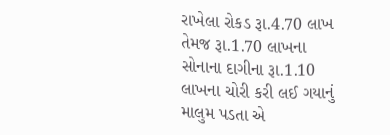રાખેલા રોકડ રૂા.4.70 લાખ તેમજ રૂા.1.70 લાખના સોનાના દાગીના રૂા.1.10 લાખના ચોરી કરી લઈ ગયાનું માલુમ પડતા એ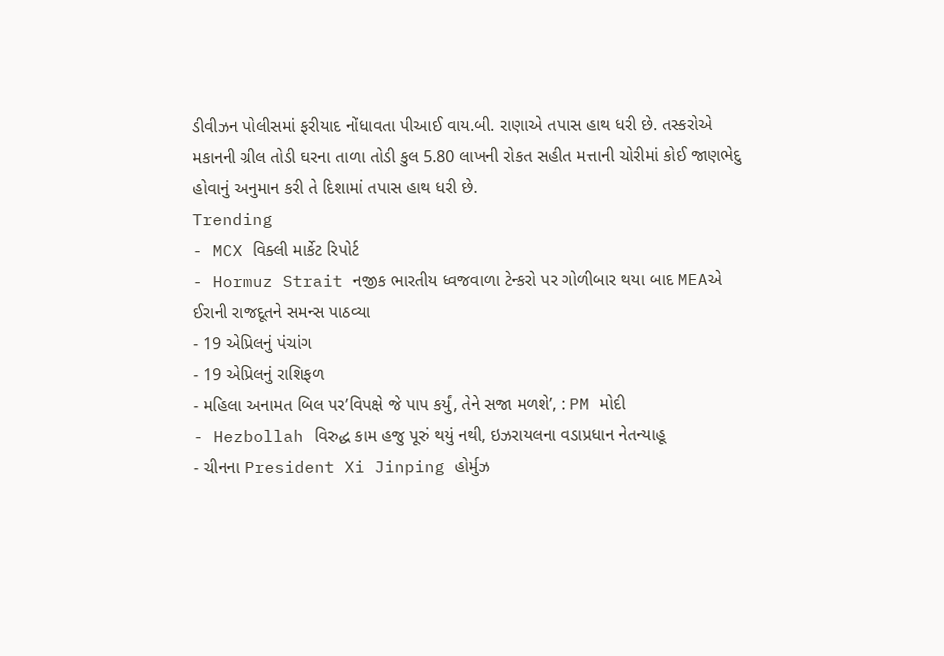ડીવીઝન પોલીસમાં ફરીયાદ નોંધાવતા પીઆઈ વાય.બી. રાણાએ તપાસ હાથ ધરી છે. તસ્કરોએ મકાનની ગ્રીલ તોડી ઘરના તાળા તોડી કુલ 5.80 લાખની રોકત સહીત મત્તાની ચોરીમાં કોઈ જાણભેદુ હોવાનું અનુમાન કરી તે દિશામાં તપાસ હાથ ધરી છે.
Trending
- MCX વિક્લી માર્કેટ રિપોર્ટ
- Hormuz Strait નજીક ભારતીય ધ્વજવાળા ટેન્કરો પર ગોળીબાર થયા બાદ MEAએ ઈરાની રાજદૂતને સમન્સ પાઠવ્યા
- 19 એપ્રિલનું પંચાંગ
- 19 એપ્રિલનું રાશિફળ
- મહિલા અનામત બિલ પર’વિપક્ષે જે પાપ કર્યું, તેને સજા મળશે’, : PM મોદી
- Hezbollah વિરુદ્ધ કામ હજુ પૂરું થયું નથી, ઇઝરાયલના વડાપ્રધાન નેતન્યાહૂ
- ચીનના President Xi Jinping હોર્મુઝ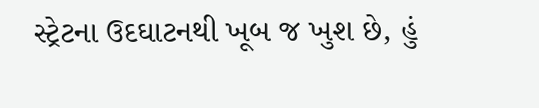સ્ટ્રેટના ઉદઘાટનથી ખૂબ જ ખુશ છે, હું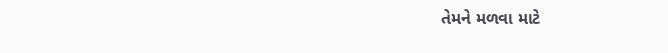તેમને મળવા માટે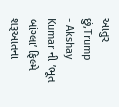આતુર છું,Trump
- Akshay Kumar ની ’ભૂત બાંગ્લા’ ફિલ્મે શરૂઆતના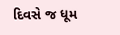દિવસે જ ધૂમ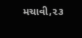મચાવી,૨૩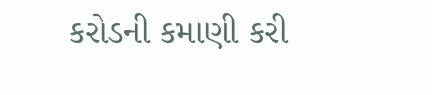કરોડની કમાણી કરી